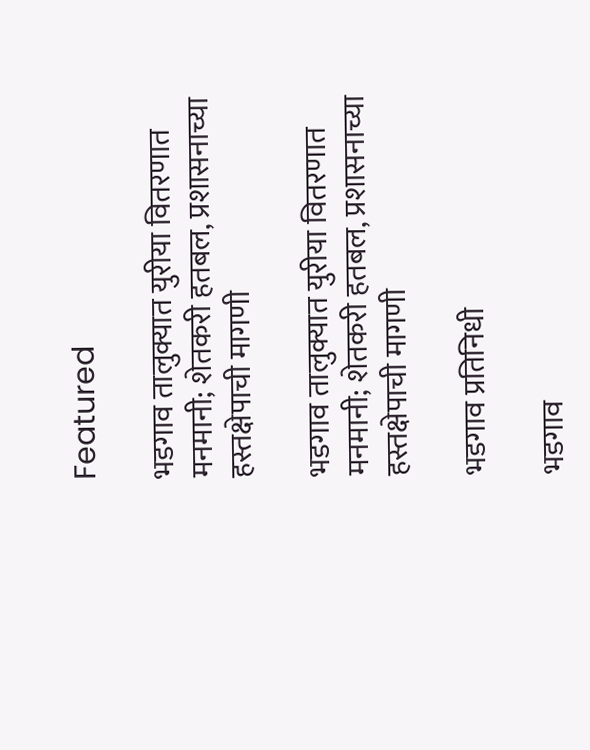Featured

भडगाव तालुक्यात युरीया वितरणात मनमानी; शेतकरी हतबल, प्रशासनाच्या हस्तक्षेपाची मागणी

भडगाव तालुक्यात युरीया वितरणात मनमानी; शेतकरी हतबल, प्रशासनाच्या हस्तक्षेपाची मागणी

भडगाव प्रतिनिधी

भडगाव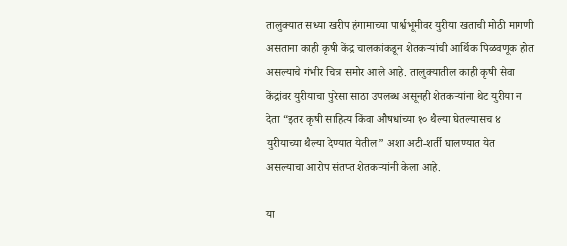तालुक्यात सध्या खरीप हंगामाच्या पार्श्वभूमीवर युरीया खताची मोठी मागणी असताना काही कृषी केंद्र चालकांकडून शेतकऱ्यांची आर्थिक पिळवणूक होत असल्याचे गंभीर चित्र समोर आले आहे. तालुक्यातील काही कृषी सेवा केंद्रांवर युरीयाचा पुरेसा साठा उपलब्ध असूनही शेतकऱ्यांना थेट युरीया न देता “इतर कृषी साहित्य किंवा औषधांच्या १० थैल्या घेतल्यासच ४ युरीयाच्या थैल्या देण्यात येतील” अशा अटी-शर्ती घालण्यात येत असल्याचा आरोप संतप्त शेतकऱ्यांनी केला आहे.

या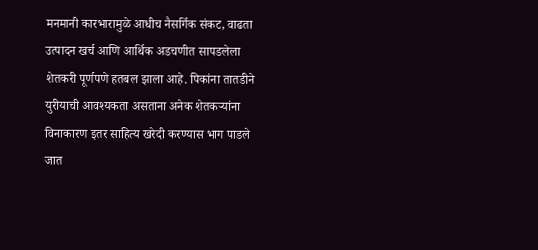मनमानी कारभारामुळे आधीच नैसर्गिक संकट, वाढता उत्पादन खर्च आणि आर्थिक अडचणीत सापडलेला शेतकरी पूर्णपणे हतबल झाला आहे. पिकांना तातडीने युरीयाची आवश्यकता असताना अनेक शेतकऱ्यांना विनाकारण इतर साहित्य खरेदी करण्यास भाग पाडले जात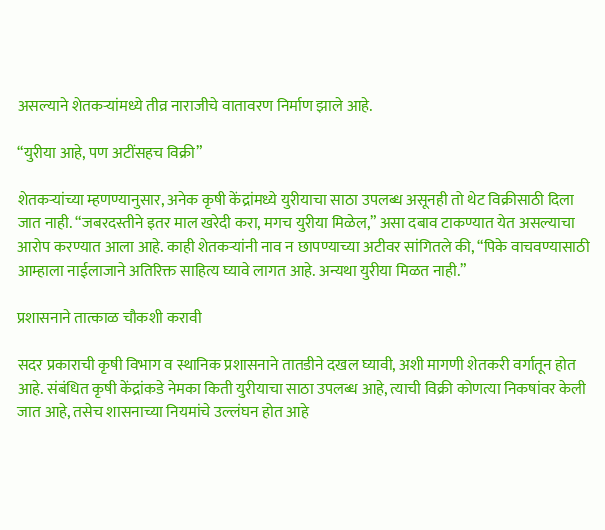असल्याने शेतकऱ्यांमध्ये तीव्र नाराजीचे वातावरण निर्माण झाले आहे.

“युरीया आहे, पण अटींसहच विक्री”

शेतकऱ्यांच्या म्हणण्यानुसार, अनेक कृषी केंद्रांमध्ये युरीयाचा साठा उपलब्ध असूनही तो थेट विक्रीसाठी दिला जात नाही. “जबरदस्तीने इतर माल खरेदी करा, मगच युरीया मिळेल,” असा दबाव टाकण्यात येत असल्याचा आरोप करण्यात आला आहे. काही शेतकऱ्यांनी नाव न छापण्याच्या अटीवर सांगितले की, “पिके वाचवण्यासाठी आम्हाला नाईलाजाने अतिरिक्त साहित्य घ्यावे लागत आहे. अन्यथा युरीया मिळत नाही.”

प्रशासनाने तात्काळ चौकशी करावी

सदर प्रकाराची कृषी विभाग व स्थानिक प्रशासनाने तातडीने दखल घ्यावी, अशी मागणी शेतकरी वर्गातून होत आहे. संबंधित कृषी केंद्रांकडे नेमका किती युरीयाचा साठा उपलब्ध आहे, त्याची विक्री कोणत्या निकषांवर केली जात आहे, तसेच शासनाच्या नियमांचे उल्लंघन होत आहे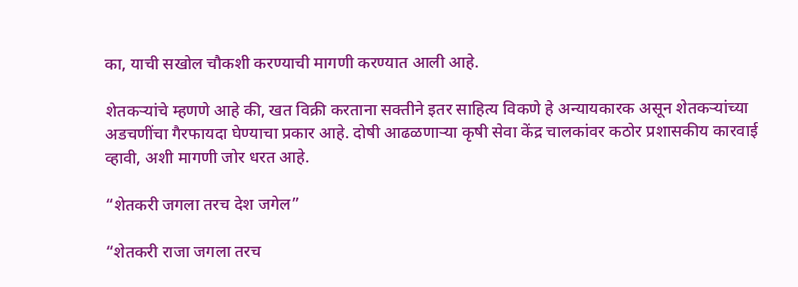का, याची सखोल चौकशी करण्याची मागणी करण्यात आली आहे.

शेतकऱ्यांचे म्हणणे आहे की, खत विक्री करताना सक्तीने इतर साहित्य विकणे हे अन्यायकारक असून शेतकऱ्यांच्या अडचणींचा गैरफायदा घेण्याचा प्रकार आहे. दोषी आढळणाऱ्या कृषी सेवा केंद्र चालकांवर कठोर प्रशासकीय कारवाई व्हावी, अशी मागणी जोर धरत आहे.

“शेतकरी जगला तरच देश जगेल”

“शेतकरी राजा जगला तरच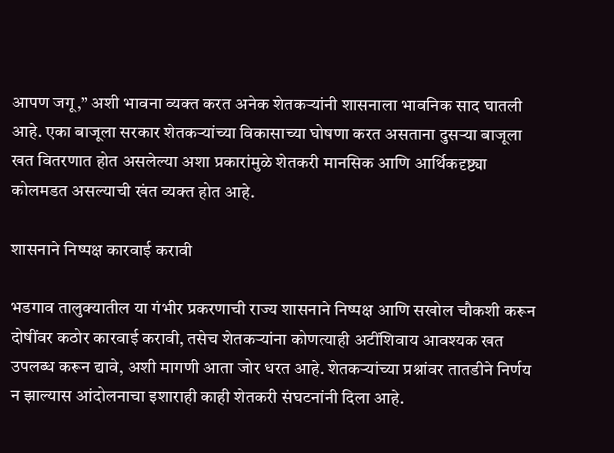आपण जगू,” अशी भावना व्यक्त करत अनेक शेतकऱ्यांनी शासनाला भावनिक साद घातली आहे. एका बाजूला सरकार शेतकऱ्यांच्या विकासाच्या घोषणा करत असताना दुसऱ्या बाजूला खत वितरणात होत असलेल्या अशा प्रकारांमुळे शेतकरी मानसिक आणि आर्थिकदृष्ट्या कोलमडत असल्याची खंत व्यक्त होत आहे.

शासनाने निष्पक्ष कारवाई करावी

भडगाव तालुक्यातील या गंभीर प्रकरणाची राज्य शासनाने निष्पक्ष आणि सखोल चौकशी करून दोषींवर कठोर कारवाई करावी, तसेच शेतकऱ्यांना कोणत्याही अटींशिवाय आवश्यक खत उपलब्ध करून द्यावे, अशी मागणी आता जोर धरत आहे. शेतकऱ्यांच्या प्रश्नांवर तातडीने निर्णय न झाल्यास आंदोलनाचा इशाराही काही शेतकरी संघटनांनी दिला आहे.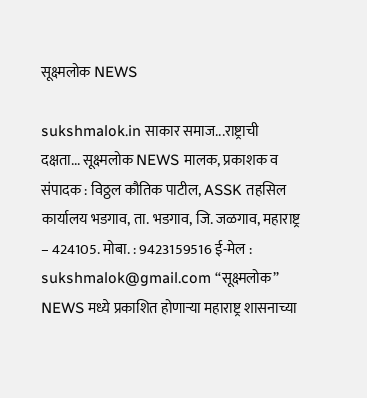सूक्ष्मलोक NEWS

sukshmalok.in साकार समाज...राष्ट्राची दक्षता... सूक्ष्मलोक NEWS मालक, प्रकाशक व संपादक : विठ्ठल कौतिक पाटील, ASSK तहसिल कार्यालय भडगाव, ता. भडगाव, जि. जळगाव, महाराष्ट्र – 424105. मोबा. : 9423159516 ई-मेल : sukshmalok@gmail.com “सूक्ष्मलोक” NEWS मध्ये प्रकाशित होणाऱ्या महाराष्ट्र शासनाच्या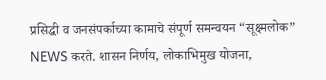प्रसिद्धी व जनसंपर्काच्या कामाचे संपूर्ण समन्वयन “सूक्ष्मलोक” NEWS करते. शासन निर्णय, लोकाभिमुख योजना,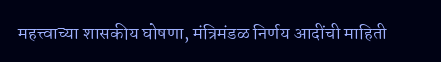महत्त्वाच्या शासकीय घोषणा, मंत्रिमंडळ निर्णय आदींची माहिती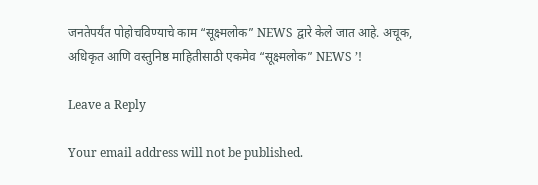जनतेपर्यंत पोहोचविण्याचे काम “सूक्ष्मलोक” NEWS द्वारे केले जात आहे. अचूक, अधिकृत आणि वस्तुनिष्ठ माहितीसाठी एकमेव “सूक्ष्मलोक” NEWS ’!

Leave a Reply

Your email address will not be published.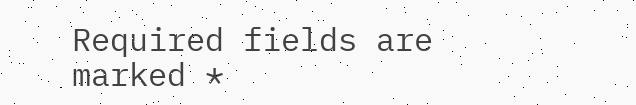Required fields are marked *